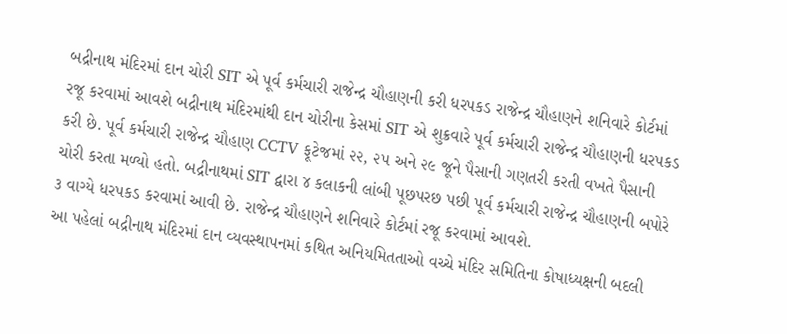બદ્રીનાથ મંદિરમાં દાન ચોરી SIT એ પૂર્વ કર્મચારી રાજેન્દ્ર ચૌહાણની કરી ધરપકડ રાજેન્દ્ર ચૌહાણને શનિવારે કોર્ટમાં રજૂ કરવામાં આવશે બદ્રીનાથ મંદિરમાંથી દાન ચોરીના કેસમાં SIT એ શુક્રવારે પૂર્વ કર્મચારી રાજેન્દ્ર ચૌહાણની ધરપકડ કરી છે. પૂર્વ કર્મચારી રાજેન્દ્ર ચૌહાણ CCTV ફૂટેજમાં ૨૨, ૨૫ અને ૨૯ જૂને પૈસાની ગણતરી કરતી વખતે પૈસાની ચોરી કરતા મળ્યો હતો. બદ્રીનાથમાં SIT દ્વારા ૪ કલાકની લાંબી પૂછપરછ પછી પૂર્વ કર્મચારી રાજેન્દ્ર ચૌહાણની બપોરે ૩ વાગ્યે ધરપકડ કરવામાં આવી છે. રાજેન્દ્ર ચૌહાણને શનિવારે કોર્ટમાં રજૂ કરવામાં આવશે.
આ પહેલાં બદ્રીનાથ મંદિરમાં દાન વ્યવસ્થાપનમાં કથિત અનિયમિતતાઓ વચ્ચે મંદિર સમિતિના કોષાધ્યક્ષની બદલી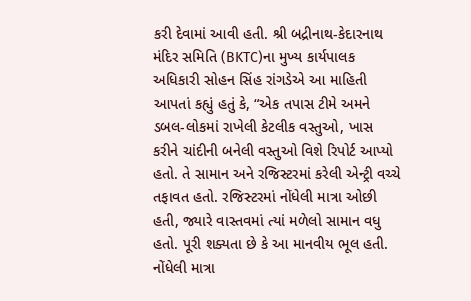કરી દેવામાં આવી હતી. શ્રી બદ્રીનાથ-કેદારનાથ મંદિર સમિતિ (BKTC)ના મુખ્ય કાર્યપાલક અધિકારી સોહન સિંહ રાંગડેએ આ માહિતી આપતાં કહ્યું હતું કે, “એક તપાસ ટીમે અમને ડબલ-લોકમાં રાખેલી કેટલીક વસ્તુઓ, ખાસ કરીને ચાંદીની બનેલી વસ્તુઓ વિશે રિપોર્ટ આપ્યો હતો. તે સામાન અને રજિસ્ટરમાં કરેલી એન્ટ્રી વચ્ચે તફાવત હતો. રજિસ્ટરમાં નોંધેલી માત્રા ઓછી હતી, જ્યારે વાસ્તવમાં ત્યાં મળેલો સામાન વધુ હતો. પૂરી શક્યતા છે કે આ માનવીય ભૂલ હતી. નોંધેલી માત્રા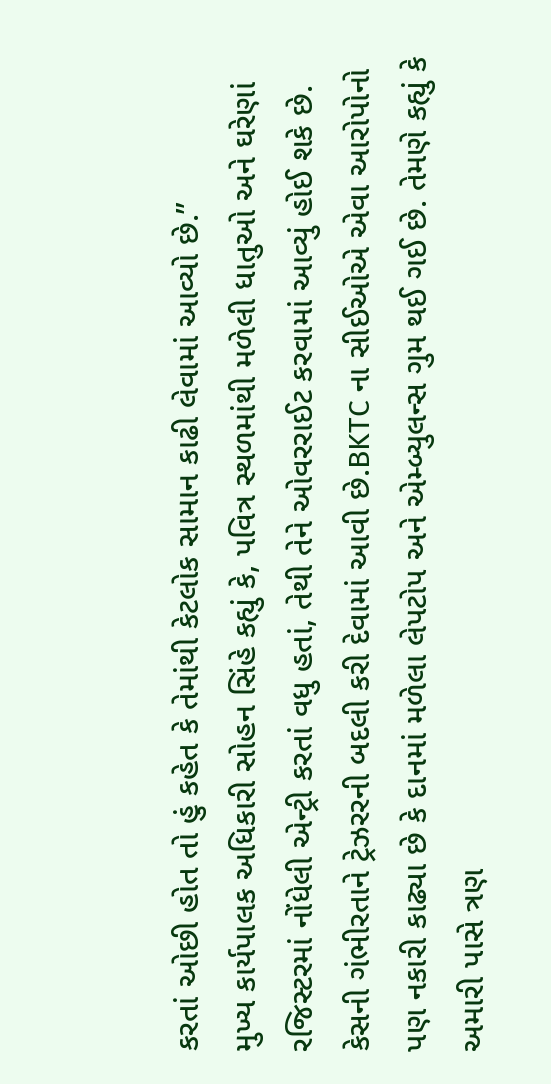કરતાં ઓછી હોત તો હું કહેત કે તેમાંથી કેટલોક સામાન કાઢી લેવામાં આવ્યો છે.”
મુખ્ય કાર્યપાલક અધિકારી સોહન સિંહે કહ્યું કે, પવિત્ર સ્થળમાંથી મળેલી ધાતુઓ અને ઘરેણાં રજિસ્ટરમાં નોંધેલી એન્ટ્રી કરતાં વધુ હતાં, તેથી તેને ઓવરરાઈટ કરવામાં આવ્યું હોઈ શકે છે. કેસની ગંભીરતાને ટ્રેઝરરની બદલી કરી દેવામાં આવી છે.BKTC ના સીઈઓએ એવા આરોપોનો પણ નકારી કાઢ્યા છે કે દાનમાં મળેલા લેપટોપ અને એમ્બ્યુલન્સ ગુમ થઈ ગઈ છે. તેમણે કહ્યું કે અમારી પાસે ત્રણ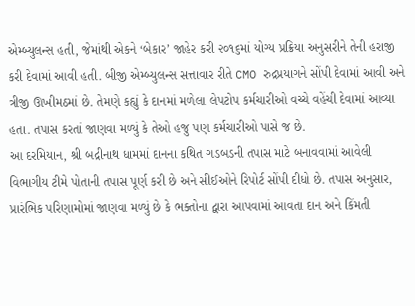એમ્બ્યુલન્સ હતી, જેમાંથી એકને ‘બેકાર’ જાહેર કરી ૨૦૧૬માં યોગ્ય પ્રક્રિયા અનુસરીને તેની હરાજી કરી દેવામાં આવી હતી. બીજી એમ્બ્યુલન્સ સત્તાવાર રીતે CMO રુદ્રપ્રયાગને સોંપી દેવામાં આવી અને ત્રીજી ઊખીમઠમાં છે. તેમણે કહ્યું કે દાનમાં મળેલા લેપટોપ કર્મચારીઓ વચ્ચે વહેંચી દેવામાં આવ્યા હતા. તપાસ કરતાં જાણવા મળ્યું કે તેઓ હજુ પણ કર્મચારીઓ પાસે જ છે.
આ દરમિયાન, શ્રી બદ્રીનાથ ધામમાં દાનના કથિત ગડબડની તપાસ માટે બનાવવામાં આવેલી વિભાગીય ટીમે પોતાની તપાસ પૂર્ણ કરી છે અને સીઈઓને રિપોર્ટ સોંપી દીધો છે. તપાસ અનુસાર, પ્રારંભિક પરિણામોમાં જાણવા મળ્યું છે કે ભક્તોના દ્વારા આપવામાં આવતા દાન અને કિંમતી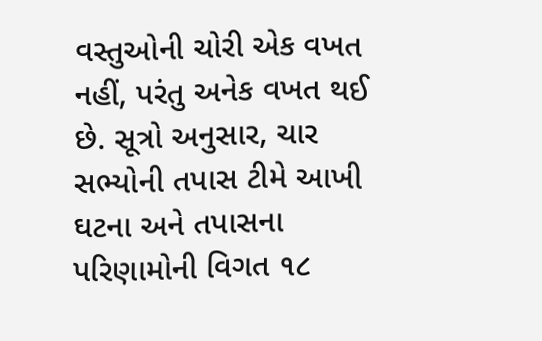વસ્તુઓની ચોરી એક વખત નહીં, પરંતુ અનેક વખત થઈ છે. સૂત્રો અનુસાર, ચાર સભ્યોની તપાસ ટીમે આખી ઘટના અને તપાસના પરિણામોની વિગત ૧૮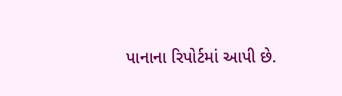પાનાના રિપોર્ટમાં આપી છે.